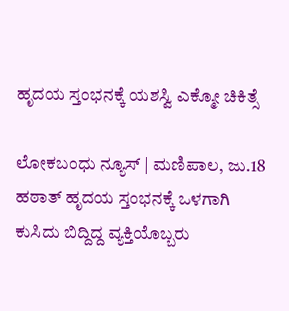ಹೃದಯ ಸ್ತಂಭನಕ್ಕೆ ಯಶಸ್ವಿ ಎಕ್ಮೋ ಚಿಕಿತ್ಸೆ

ಲೋಕಬಂಧು ನ್ಯೂಸ್ | ಮಣಿಪಾಲ, ಜು.18
ಹಠಾತ್ ಹೃದಯ ಸ್ತಂಭನಕ್ಕೆ ಒಳಗಾಗಿ ಕುಸಿದು ಬಿದ್ದಿದ್ದ ವ್ಯಕ್ತಿಯೊಬ್ಬರು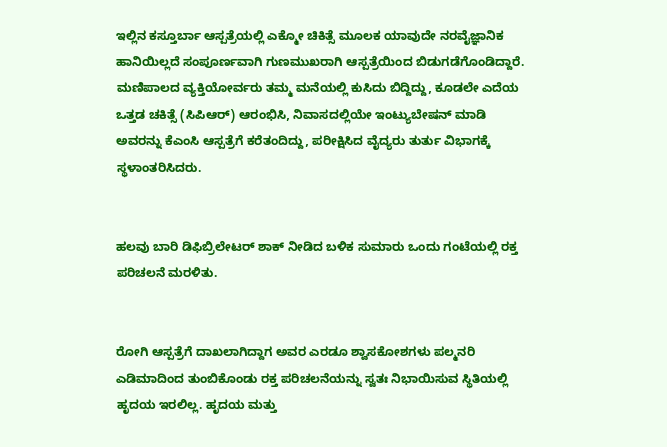ಇಲ್ಲಿನ ಕಸ್ತೂರ್ಬಾ ಆಸ್ಪತ್ರೆಯಲ್ಲಿ ಎಕ್ಮೋ ಚಿಕಿತ್ಸೆ ಮೂಲಕ ಯಾವುದೇ ನರವೈಜ್ಞಾನಿಕ ಹಾನಿಯಿಲ್ಲದೆ ಸಂಪೂರ್ಣವಾಗಿ ಗುಣಮುಖರಾಗಿ ಆಸ್ಪತ್ರೆಯಿಂದ ಬಿಡುಗಡೆಗೊಂಡಿದ್ದಾರೆ.
ಮಣಿಪಾಲದ ವ್ಯಕ್ತಿಯೋರ್ವರು ತಮ್ಮ ಮನೆಯಲ್ಲಿ ಕುಸಿದು ಬಿದ್ದಿದ್ದು, ಕೂಡಲೇ ಎದೆಯ ಒತ್ತಡ ಚಕಿತ್ಸೆ (ಸಿಪಿಆರ್) ಆರಂಭಿಸಿ, ನಿವಾಸದಲ್ಲಿಯೇ ಇಂಟ್ಯುಬೇಷನ್ ಮಾಡಿ ಅವರನ್ನು ಕೆಎಂಸಿ ಆಸ್ಪತ್ರೆಗೆ ಕರೆತಂದಿದ್ದು, ಪರೀಕ್ಷಿಸಿದ ವೈದ್ಯರು ತುರ್ತು ವಿಭಾಗಕ್ಕೆ ಸ್ಥಳಾಂತರಿಸಿದರು.


ಹಲವು ಬಾರಿ ಡಿಫಿಬ್ರಿಲೇಟರ್ ಶಾಕ್ ನೀಡಿದ ಬಳಿಕ ಸುಮಾರು ಒಂದು ಗಂಟೆಯಲ್ಲಿ ರಕ್ತ ಪರಿಚಲನೆ ಮರಳಿತು.


ರೋಗಿ ಆಸ್ಪತ್ರೆಗೆ ದಾಖಲಾಗಿದ್ದಾಗ ಅವರ ಎರಡೂ ಶ್ವಾಸಕೋಶಗಳು ಪಲ್ಮನರಿ ಎಡಿಮಾದಿಂದ ತುಂಬಿಕೊಂಡು ರಕ್ತ ಪರಿಚಲನೆಯನ್ನು ಸ್ವತಃ ನಿಭಾಯಿಸುವ ಸ್ಥಿತಿಯಲ್ಲಿ ಹೃದಯ ಇರಲಿಲ್ಲ. ಹೃದಯ ಮತ್ತು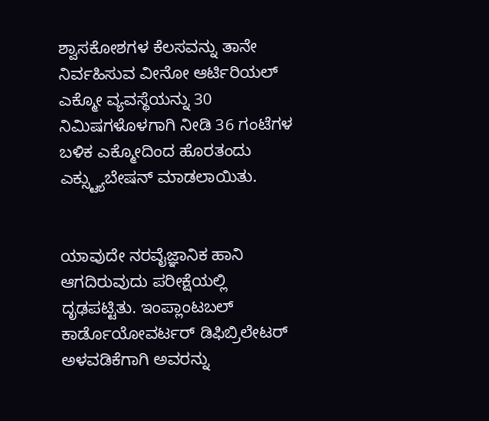ಶ್ವಾಸಕೋಶಗಳ ಕೆಲಸವನ್ನು ತಾನೇ ನಿರ್ವಹಿಸುವ ವೀನೋ ಆರ್ಟಿರಿಯಲ್ ಎಕ್ಮೋ ವ್ಯವಸ್ಥೆಯನ್ನು 30 ನಿಮಿಷಗಳೊಳಗಾಗಿ ನೀಡಿ 36 ಗಂಟೆಗಳ ಬಳಿಕ ಎಕ್ಮೋದಿಂದ ಹೊರತಂದು ಎಕ್ಸ್ಟ್ಯುಬೇಷನ್ ಮಾಡಲಾಯಿತು.


ಯಾವುದೇ ನರವೈಜ್ಞಾನಿಕ ಹಾನಿ ಆಗದಿರುವುದು ಪರೀಕ್ಷೆಯಲ್ಲಿ ದೃಢಪಟ್ಟಿತು. ಇಂಪ್ಲಾಂಟಬಲ್ ಕಾರ್ಡೊಯೋವರ್ಟರ್ ಡಿಫಿಬ್ರಿಲೇಟರ್ ಅಳವಡಿಕೆಗಾಗಿ ಅವರನ್ನು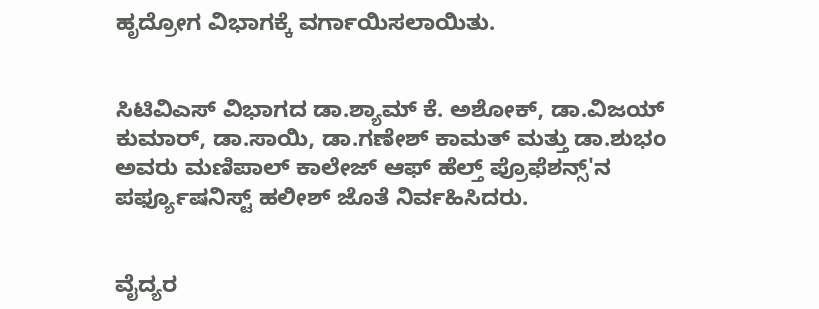ಹೃದ್ರೋಗ ವಿಭಾಗಕ್ಕೆ ವರ್ಗಾಯಿಸಲಾಯಿತು.


ಸಿಟಿವಿಎಸ್ ವಿಭಾಗದ ಡಾ.ಶ್ಯಾಮ್ ಕೆ. ಅಶೋಕ್, ಡಾ.ವಿಜಯ್ ಕುಮಾರ್, ಡಾ.ಸಾಯಿ, ಡಾ.ಗಣೇಶ್ ಕಾಮತ್ ಮತ್ತು ಡಾ.ಶುಭಂ ಅವರು ಮಣಿಪಾಲ್ ಕಾಲೇಜ್ ಆಫ್ ಹೆಲ್ತ್ ಪ್ರೊಫೆಶನ್ಸ್'ನ ಪರ್ಫ್ಯೂಷನಿಸ್ಟ್ ಹಲೀಶ್ ಜೊತೆ ನಿರ್ವಹಿಸಿದರು.


ವೈದ್ಯರ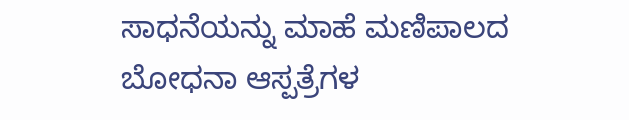ಸಾಧನೆಯನ್ನು ಮಾಹೆ ಮಣಿಪಾಲದ ಬೋಧನಾ ಆಸ್ಪತ್ರೆಗಳ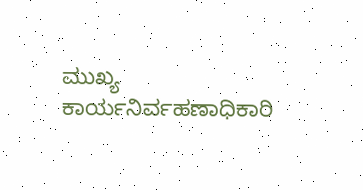ಮುಖ್ಯ ಕಾರ್ಯನಿರ್ವಹಣಾಧಿಕಾರಿ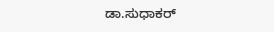ಡಾ.ಸುಧಾಕರ್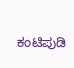ಕಂಟಿಪುಡಿ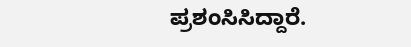ಪ್ರಶಂಸಿಸಿದ್ದಾರೆ.